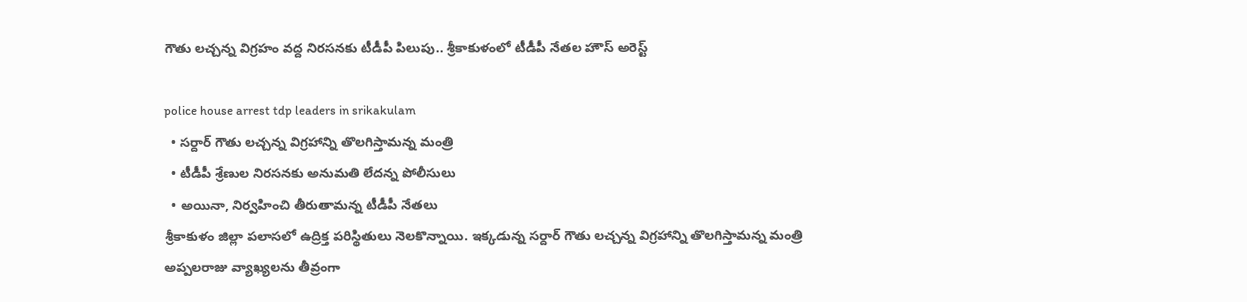గౌతు లచ్చన్న విగ్రహం వద్ద నిరసనకు టీడీపీ పిలుపు.. శ్రీకాకుళంలో టీడీపీ నేతల హౌస్ అరెస్ట్

police house arrest tdp leaders in srikakulam
  • సర్దార్ గౌతు లచ్చన్న విగ్రహాన్ని తొలగిస్తామన్న మంత్రి
  • టీడీపీ శ్రేణుల నిరసనకు అనుమతి లేదన్న పోలీసులు
  • అయినా, నిర్వహించి తీరుతామన్న టీడీపీ నేతలు
శ్రీకాకుళం జిల్లా పలాసలో ఉద్రిక్త పరిస్థితులు నెలకొన్నాయి. ఇక్కడున్న సర్దార్ గౌతు లచ్చన్న విగ్రహాన్ని తొలగిస్తామన్న మంత్రి అప్పలరాజు వ్యాఖ్యలను తీవ్రంగా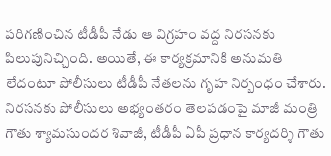పరిగణించిన టీడీపీ నేడు ఆ విగ్రహం వద్ద నిరసనకు పిలుపునిచ్చింది. అయితే, ఈ కార్యక్రమానికి అనుమతి లేదంటూ పోలీసులు టీడీపీ నేతలను గృహ నిర్బంధం చేశారు. నిరసనకు పోలీసులు అభ్యంతరం తెలపడంపై మాజీ మంత్రి గౌతు శ్యామసుందర శివాజీ, టీడీపీ ఏపీ ప్రధాన కార్యదర్శి గౌతు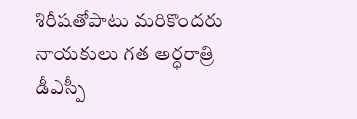శిరీషతోపాటు మరికొందరు నాయకులు గత అర్ధరాత్రి డీఎస్పీ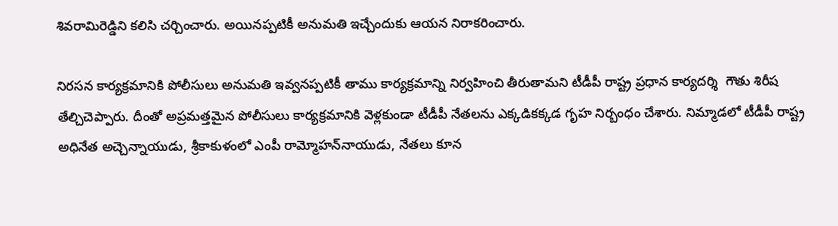శివరామిరెడ్డిని కలిసి చర్చించారు. అయినప్పటికీ అనుమతి ఇచ్చేందుకు ఆయన నిరాకరించారు.

నిరసన కార్యక్రమానికి పోలీసులు అనుమతి ఇవ్వనప్పటికీ తాము కార్యక్రమాన్ని నిర్వహించి తీరుతామని టీడీపీ రాష్ట్ర ప్రధాన కార్యదర్శి  గౌతు శిరీష తేల్చిచెప్పారు. దీంతో అప్రమత్తమైన పోలీసులు కార్యక్రమానికి వెళ్లకుండా టీడీపీ నేతలను ఎక్కడికక్కడ గృహ నిర్బంధం చేశారు. నిమ్మాడలో టీడీపీ రాష్ట్ర అధినేత అచ్చెన్నాయుడు, శ్రీకాకుళంలో ఎంపీ రామ్మోహన్‌నాయుడు, నేతలు కూన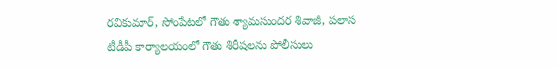రవికుమార్, సోంపేటలో గౌతు శ్యామసుందర శివాజీ, పలాస టీడీపీ కార్యాలయంలో గౌతు శిరీషలను పోలీసులు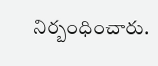నిర్బంధించారు.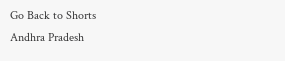Go Back to Shorts
Andhra Pradesh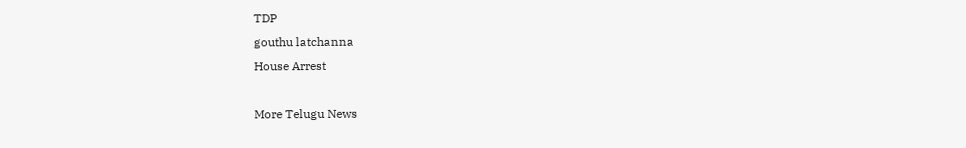TDP
gouthu latchanna
House Arrest

More Telugu News